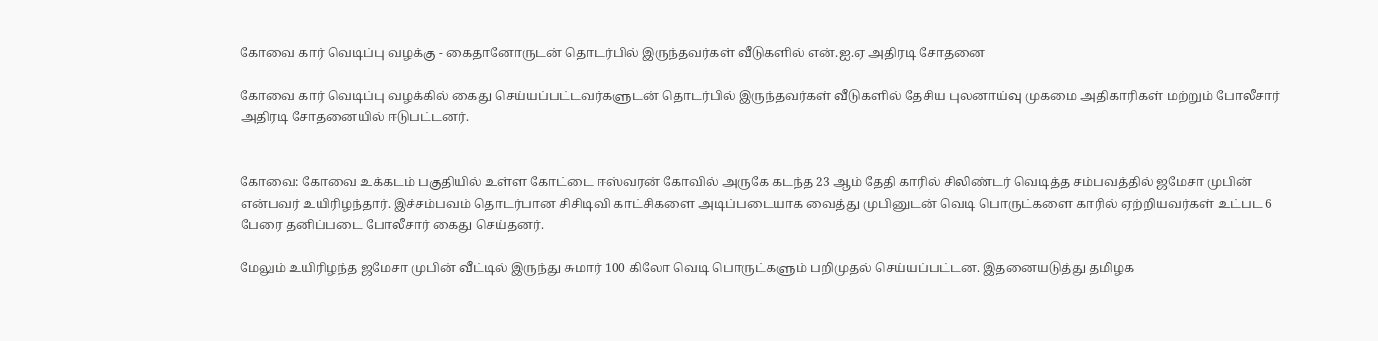கோவை கார் வெடிப்பு வழக்கு - கைதானோருடன் தொடர்பில் இருந்தவர்கள் வீடுகளில் என்.ஐ.ஏ அதிரடி சோதனை

கோவை கார் வெடிப்பு வழக்கில் கைது செய்யப்பட்டவர்களுடன் தொடர்பில் இருந்தவர்கள் வீடுகளில் தேசிய புலனாய்வு முகமை அதிகாரிகள் மற்றும் போலீசார் அதிரடி சோதனையில் ஈடுபட்டனர்.


கோவை: கோவை உக்கடம் பகுதியில் உள்ள கோட்டை ஈஸ்வரன் கோவில் அருகே கடந்த 23 ஆம் தேதி காரில் சிலிண்டர் வெடித்த சம்பவத்தில் ஜமேசா முபின் என்பவர் உயிரிழந்தார். இச்சம்பவம் தொடர்பான சிசிடிவி காட்சிகளை அடிப்படையாக வைத்து முபினுடன் வெடி பொருட்களை காரில் ஏற்றியவர்கள் உட்பட 6 பேரை தனிப்படை போலீசார் கைது செய்தனர்.

மேலும் உயிரிழந்த ஜமேசா முபின் வீட்டில் இருந்து சுமார் 100 கிலோ வெடி பொருட்களும் பறிமுதல் செய்யப்பட்டன. இதனையடுத்து தமிழக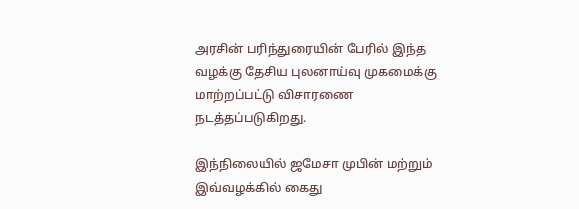அரசின் பரிந்துரையின் பேரில் இந்த வழக்கு தேசிய புலனாய்வு முகமைக்கு மாற்றப்பட்டு விசாரணை நடத்தப்படுகிறது.

இந்நிலையில் ஜமேசா முபின் மற்றும் இவ்வழக்கில் கைது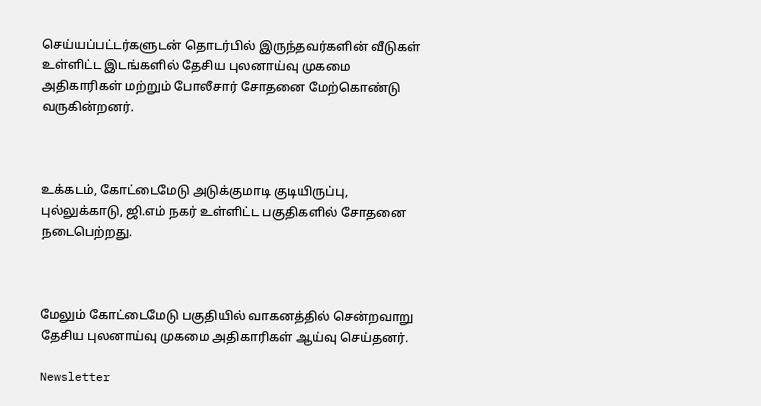செய்யப்பட்டர்களுடன் தொடர்பில் இருந்தவர்களின் வீடுகள் உள்ளிட்ட இடங்களில் தேசிய புலனாய்வு முகமை அதிகாரிகள் மற்றும் போலீசார் சோதனை மேற்கொண்டு வருகின்றனர்.



உக்கடம், கோட்டைமேடு அடுக்குமாடி குடியிருப்பு, புல்லுக்காடு, ஜி.எம் நகர் உள்ளிட்ட பகுதிகளில் சோதனை நடைபெற்றது.



மேலும் கோட்டைமேடு பகுதியில் வாகனத்தில் சென்றவாறு தேசிய புலனாய்வு முகமை அதிகாரிகள் ஆய்வு செய்தனர்.

Newsletter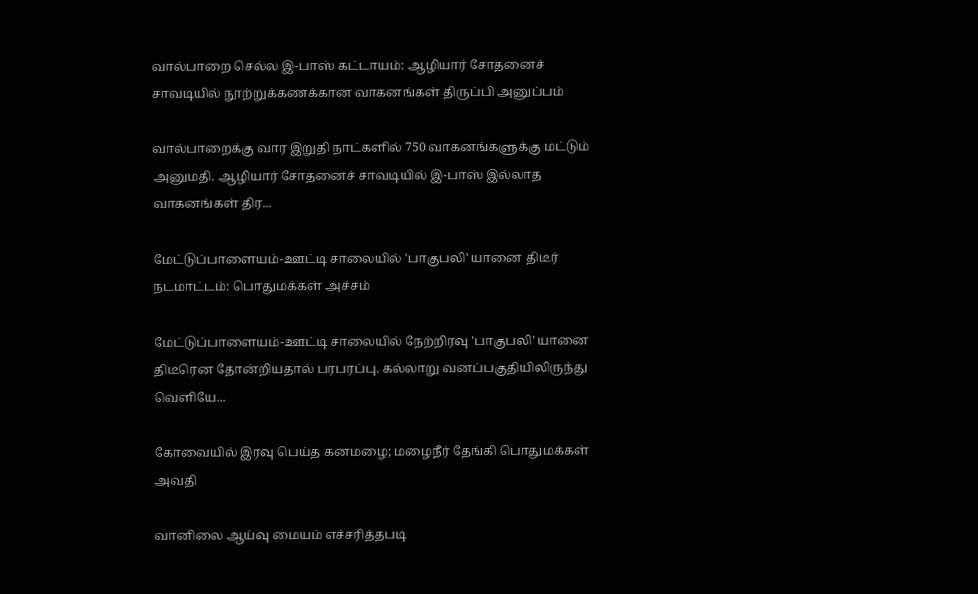வால்பாறை செல்ல இ-பாஸ் கட்டாயம்: ஆழியார் சோதனைச் சாவடியில் நூற்றுக்கணக்கான வாகனங்கள் திருப்பி அனுப்பம்

வால்பாறைக்கு வார இறுதி நாட்களில் 750 வாகனங்களுக்கு மட்டும் அனுமதி. ஆழியார் சோதனைச் சாவடியில் இ-பாஸ் இல்லாத வாகனங்கள் திர...

மேட்டுப்பாளையம்-ஊட்டி சாலையில் 'பாகுபலி' யானை திடீர் நடமாட்டம்: பொதுமக்கள் அச்சம்

மேட்டுப்பாளையம்-ஊட்டி சாலையில் நேற்றிரவு 'பாகுபலி' யானை திடீரென தோன்றியதால் பரபரப்பு. கல்லாறு வனப்பகுதியிலிருந்து வெளியே...

கோவையில் இரவு பெய்த கனமழை; மழைநீர் தேங்கி பொதுமக்கள் அவதி

வானிலை ஆய்வு மையம் எச்சரித்தபடி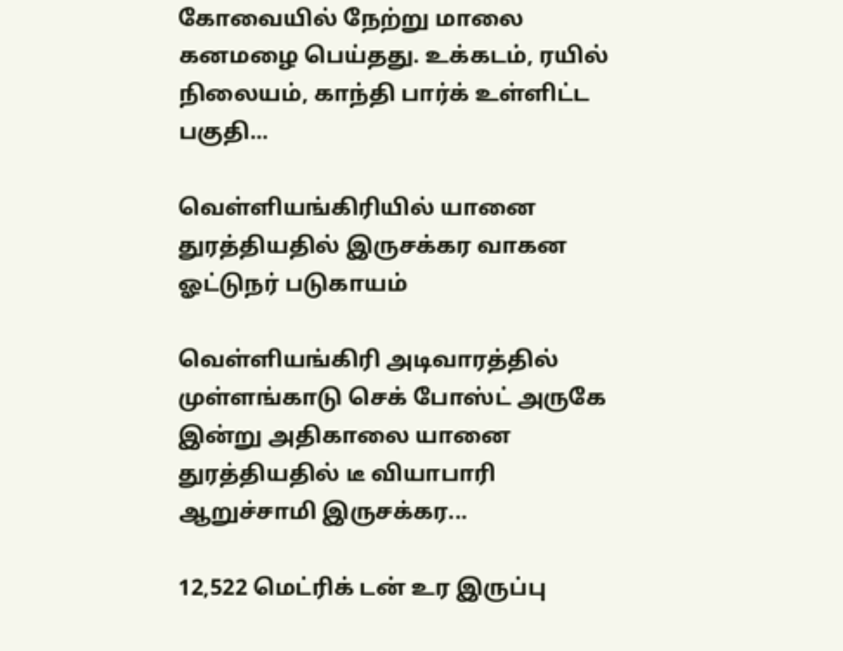கோவையில் நேற்று மாலை கனமழை பெய்தது. உக்கடம், ரயில் நிலையம், காந்தி பார்க் உள்ளிட்ட பகுதி...

வெள்ளியங்கிரியில் யானை துரத்தியதில் இருசக்கர வாகன ஓட்டுநர் படுகாயம்

வெள்ளியங்கிரி அடிவாரத்தில் முள்ளங்காடு செக் போஸ்ட் அருகே இன்று அதிகாலை யானை துரத்தியதில் டீ வியாபாரி ஆறுச்சாமி இருசக்கர...

12,522 மெட்ரிக் டன் உர இருப்பு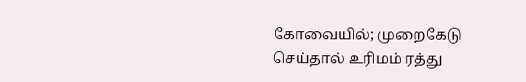கோவையில்; முறைகேடு செய்தால் உரிமம் ரத்து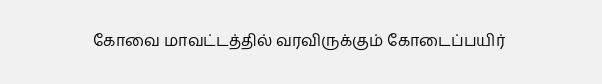கோவை மாவட்டத்தில் வரவிருக்கும் கோடைப்பயிர்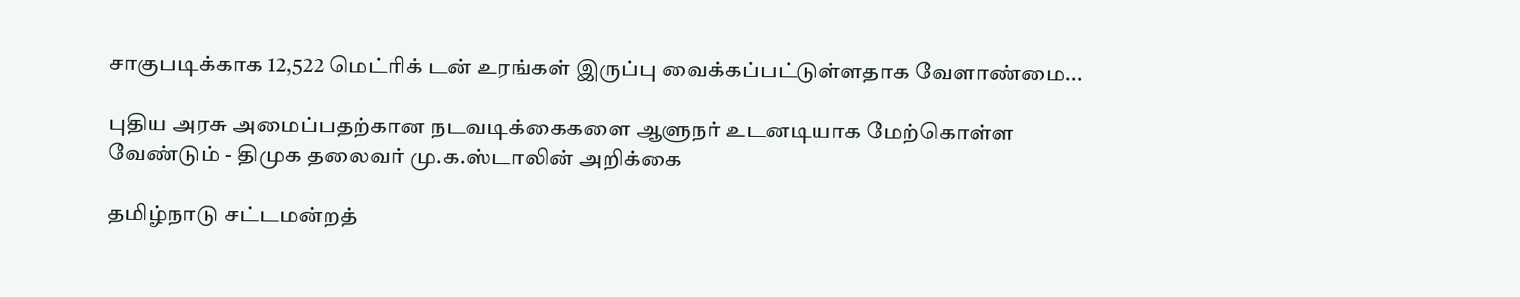சாகுபடிக்காக 12,522 மெட்ரிக் டன் உரங்கள் இருப்பு வைக்கப்பட்டுள்ளதாக வேளாண்மை...

புதிய அரசு அமைப்பதற்கான நடவடிக்கைகளை ஆளுநர் உடனடியாக மேற்கொள்ள வேண்டும் - திமுக தலைவர் மு.க.ஸ்டாலின் அறிக்கை

தமிழ்நாடு சட்டமன்றத்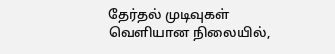தேர்தல் முடிவுகள் வெளியான நிலையில்,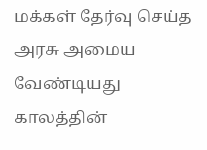மக்கள் தேர்வு செய்த அரசு அமைய வேண்டியது காலத்தின்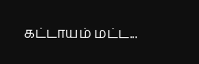கட்டாயம் மட்ட...